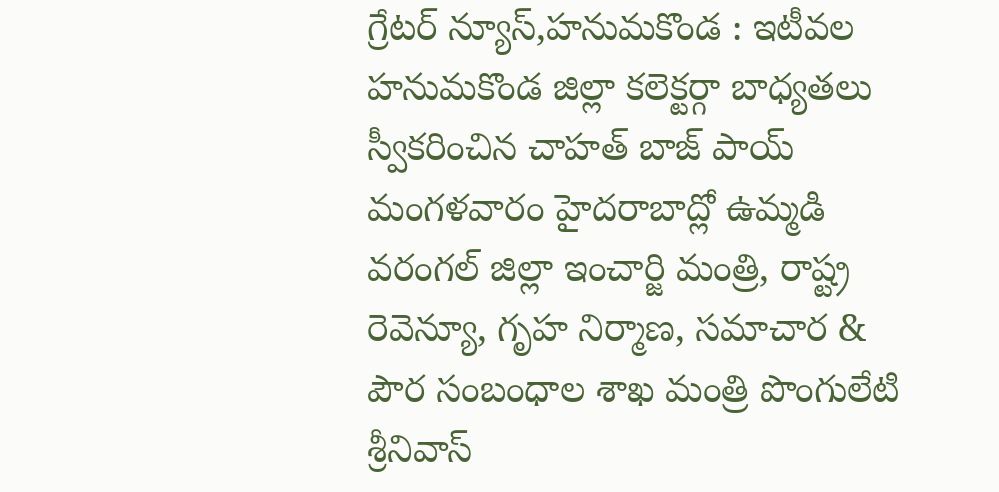గ్రేటర్ న్యూస్,హనుమకొండ : ఇటీవల హనుమకొండ జిల్లా కలెక్టర్గా బాధ్యతలు స్వీకరించిన చాహత్ బాజ్ పాయ్ మంగళవారం హైదరాబాద్లో ఉమ్మడి వరంగల్ జిల్లా ఇంచార్జి మంత్రి, రాష్ట్ర రెవెన్యూ, గృహ నిర్మాణ, సమాచార & పౌర సంబంధాల శాఖ మంత్రి పొంగులేటి శ్రీనివాస్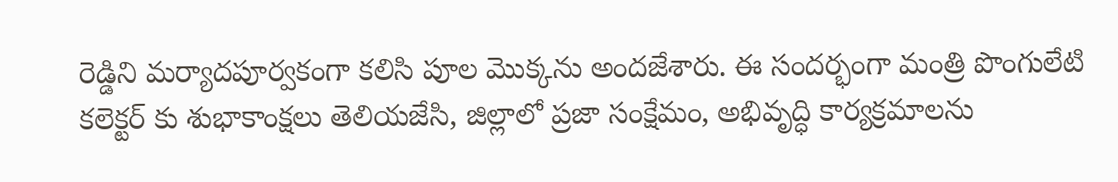రెడ్డిని మర్యాదపూర్వకంగా కలిసి పూల మొక్కను అందజేశారు. ఈ సందర్భంగా మంత్రి పొంగులేటి కలెక్టర్ కు శుభాకాంక్షలు తెలియజేసి, జిల్లాలో ప్రజా సంక్షేమం, అభివృద్ధి కార్యక్రమాలను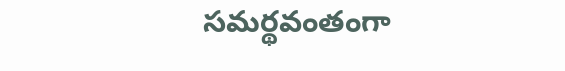సమర్థవంతంగా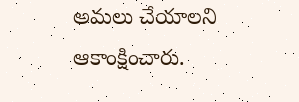అమలు చేయాలని ఆకాంక్షించారు.